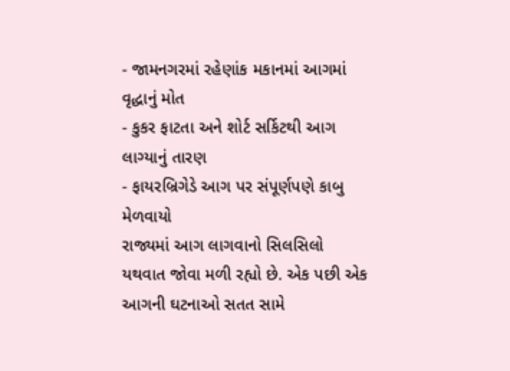- જામનગરમાં રહેણાંક મકાનમાં આગમાં વૃદ્ધાનું મોત
- કુકર ફાટતા અને શોર્ટ સર્કિટથી આગ લાગ્યાનું તારણ
- ફાયરબ્રિગેડે આગ પર સંપૂર્ણપણે કાબુ મેળવાયો
રાજ્યમાં આગ લાગવાનો સિલસિલો યથવાત જોવા મળી રહ્યો છે. એક પછી એક આગની ઘટનાઓ સતત સામે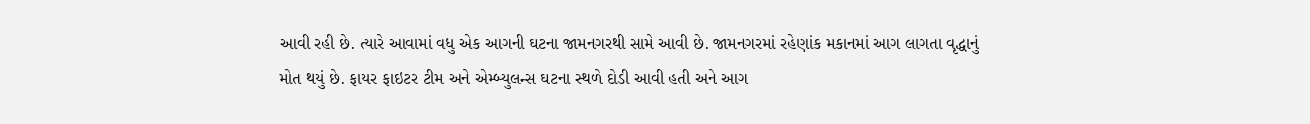આવી રહી છે. ત્યારે આવામાં વધુ એક આગની ઘટના જામનગરથી સામે આવી છે. જામનગરમાં રહેણાંક મકાનમાં આગ લાગતા વૃદ્ધાનું મોત થયું છે. ફાયર ફાઇટર ટીમ અને એમ્બ્યુલન્સ ઘટના સ્થળે દોડી આવી હતી અને આગ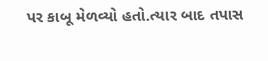પર કાબૂ મેળવ્યો હતો.ત્યાર બાદ તપાસ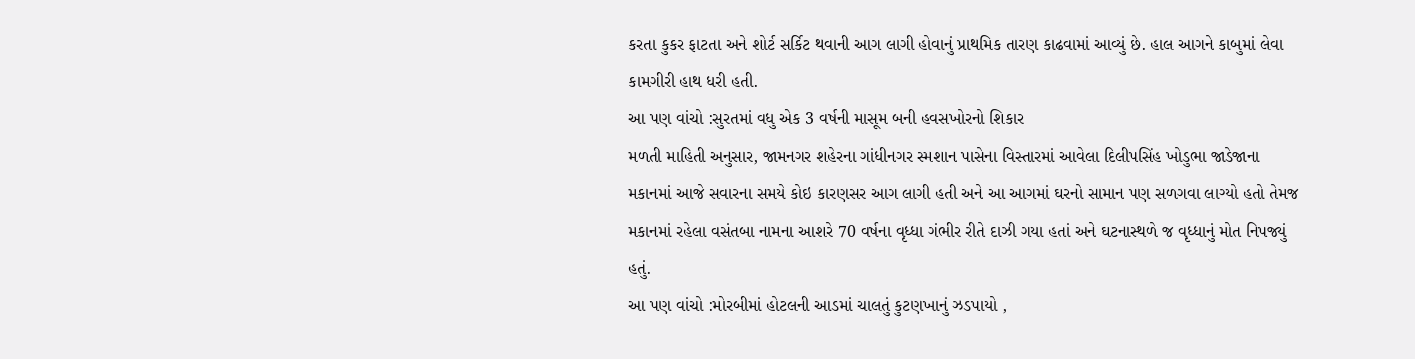કરતા કુકર ફાટતા અને શોર્ટ સર્કિટ થવાની આગ લાગી હોવાનું પ્રાથમિક તારણ કાઢવામાં આવ્યું છે. હાલ આગને કાબુમાં લેવા કામગીરી હાથ ધરી હતી.
આ પણ વાંચો :સુરતમાં વધુ એક 3 વર્ષની માસૂમ બની હવસખોરનો શિકાર
મળતી માહિતી અનુસાર, જામનગર શહેરના ગાંધીનગર સ્મશાન પાસેના વિસ્તારમાં આવેલા દિલીપસિંહ ખોડુભા જાડેજાના મકાનમાં આજે સવારના સમયે કોઇ કારણસર આગ લાગી હતી અને આ આગમાં ઘરનો સામાન પણ સળગવા લાગ્યો હતો તેમજ મકાનમાં રહેલા વસંતબા નામના આશરે 70 વર્ષના વૃધ્ધા ગંભીર રીતે દાઝી ગયા હતાં અને ઘટનાસ્થળે જ વૃધ્ધાનું મોત નિપજ્યું હતું.
આ પણ વાંચો :મોરબીમાં હોટલની આડમાં ચાલતું કુટણખાનું ઝડપાયો ,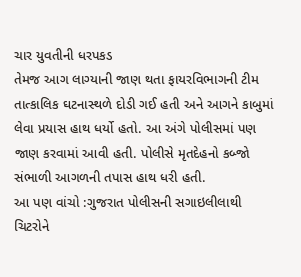ચાર યુવતીની ધરપકડ
તેમજ આગ લાગ્યાની જાણ થતા ફાયરવિભાગની ટીમ તાત્કાલિક ઘટનાસ્થળે દોડી ગઈ હતી અને આગને કાબુમાં લેવા પ્રયાસ હાથ ધર્યો હતો. આ અંગે પોલીસમાં પણ જાણ કરવામાં આવી હતી. પોલીસે મૃતદેહનો કબ્જો સંભાળી આગળની તપાસ હાથ ધરી હતી.
આ પણ વાંચો :ગુજરાત પોલીસની સગાઇલીલાથી ચિટરોને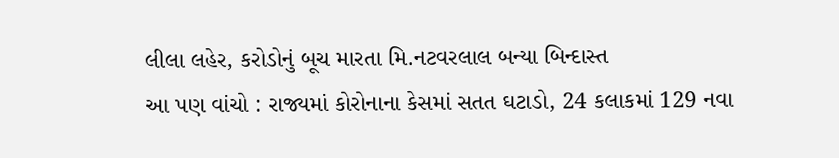લીલા લહેર, કરોડોનું બૂચ મારતા મિ.નટવરલાલ બન્યા બિન્દાસ્ત
આ પણ વાંચો : રાજ્યમાં કોરોનાના કેસમાં સતત ઘટાડો, 24 કલાકમાં 129 નવા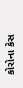કોરોના કેસ